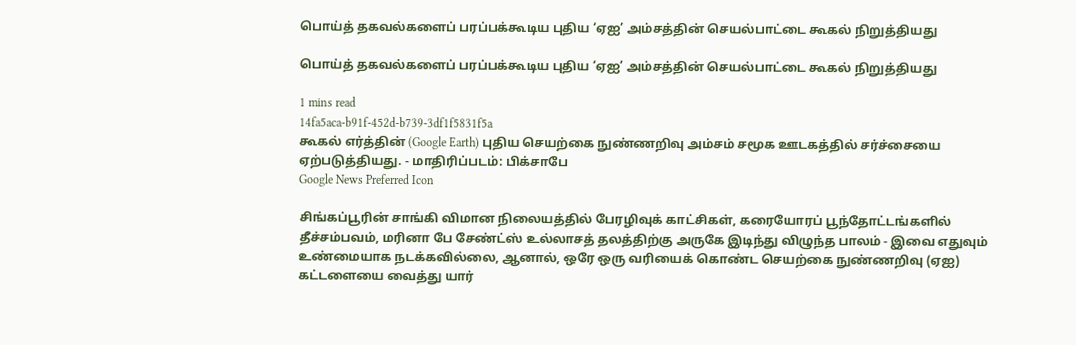பொய்த் தகவல்களைப் பரப்பக்கூடிய புதிய ‘ஏஐ’ அம்சத்தின் செயல்பாட்டை கூகல் நிறுத்தியது

பொய்த் தகவல்களைப் பரப்பக்கூடிய புதிய ‘ஏஐ’ அம்சத்தின் செயல்பாட்டை கூகல் நிறுத்தியது

1 mins read
14fa5aca-b91f-452d-b739-3df1f5831f5a
கூகல் எர்த்தின் (Google Earth) புதிய செயற்கை நுண்ணறிவு அம்சம் சமூக ஊடகத்தில் சர்ச்சையை ஏற்படுத்தியது. - மாதிரிப்படம்: பிக்சாபே
Google News Preferred Icon

சிங்கப்பூரின் சாங்கி விமான நிலையத்தில் பேரழிவுக் காட்சிகள், கரையோரப் பூந்தோட்டங்களில் தீச்சம்பவம், மரினா பே சேண்ட்ஸ் உல்லாசத் தலத்திற்கு அருகே இடிந்து விழுந்த பாலம் - இவை எதுவும் உண்மையாக நடக்கவில்லை, ஆனால், ஒரே ஒரு வரியைக் கொண்ட செயற்கை நுண்ணறிவு (ஏஐ) கட்டளையை வைத்து யார்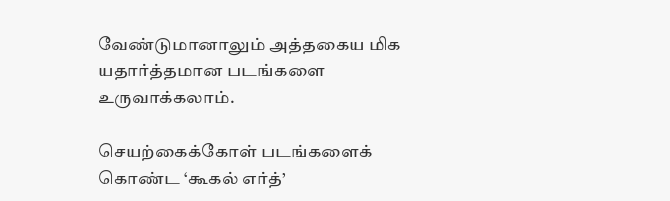வேண்டுமானாலும் அத்தகைய மிக யதார்த்தமான படங்களை உருவாக்கலாம்.

செயற்கைக்கோள் படங்களைக் கொண்ட ‘கூகல் எர்த்’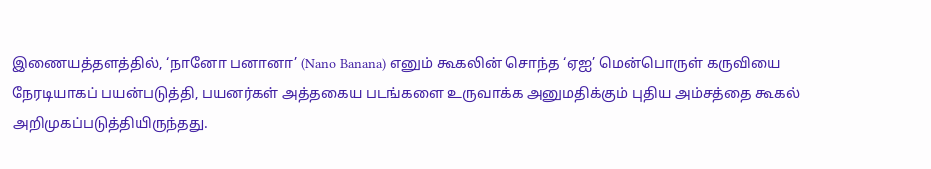இணையத்தளத்தில், ‘நானோ பனானா’ (Nano Banana) எனும் கூகலின் சொந்த ‘ஏஐ’ மென்பொருள் கருவியை நேரடியாகப் பயன்படுத்தி, பயனர்கள் அத்தகைய படங்களை உருவாக்க அனுமதிக்கும் புதிய அம்சத்தை கூகல் அறிமுகப்படுத்தியிருந்தது.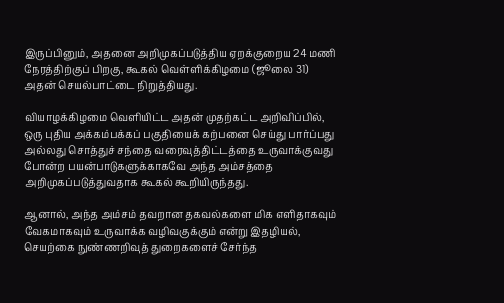இருப்பினும், அதனை அறிமுகப்படுத்திய ஏறக்குறைய 24 மணி நேரத்திற்குப் பிறகு, கூகல் வெள்ளிக்கிழமை (ஜூலை 31) அதன் செயல்பாட்டை நிறுத்தியது.

வியாழக்கிழமை வெளியிட்ட அதன் முதற்கட்ட அறிவிப்பில், ஒரு புதிய அக்கம்பக்கப் பகுதியைக் கற்பனை செய்து பார்ப்பது அல்லது சொத்துச் சந்தை வரைவுத்திட்டத்தை உருவாக்குவது போன்ற பயன்பாடுகளுக்காகவே அந்த அம்சத்தை அறிமுகப்படுத்துவதாக கூகல் கூறியிருந்தது.

ஆனால், அந்த அம்சம் தவறான தகவல்களை மிக எளிதாகவும் வேகமாகவும் உருவாக்க வழிவகுக்கும் என்று இதழியல், செயற்கை நுண்ணறிவுத் துறைகளைச் சேர்ந்த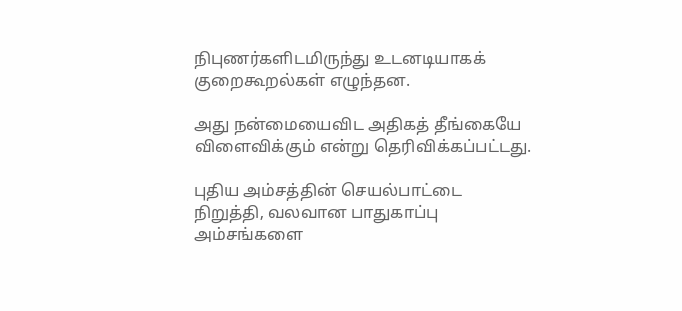நிபுணர்களிடமிருந்து உடனடியாகக் குறைகூறல்கள் எழுந்தன.

அது நன்மையைவிட அதிகத் தீங்கையே விளைவிக்கும் என்று தெரிவிக்கப்பட்டது.

புதிய அம்சத்தின் செயல்பாட்டை நிறுத்தி, வலவான பாதுகாப்பு அம்சங்களை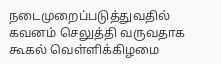நடைமுறைப்படுத்துவதில் கவனம் செலுத்தி வருவதாக கூகல் வெள்ளிக்கிழமை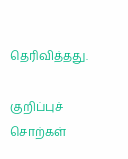தெரிவித்தது.

குறிப்புச் சொற்கள்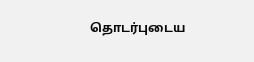தொடர்புடைய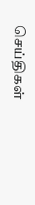செய்திகள்